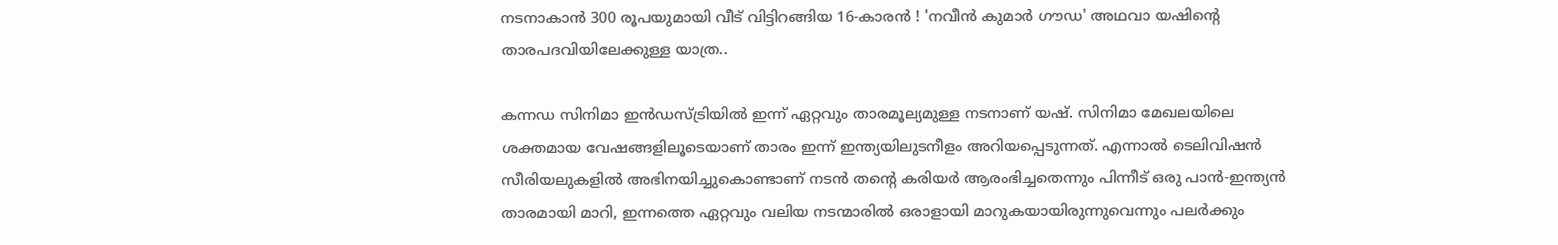നടനാകാൻ 300 രൂപയുമായി വീട് വിട്ടിറങ്ങിയ 16-കാരൻ ! 'നവീൻ കുമാർ ഗൗഡ' അഥവാ യഷിന്റെ താരപദവിയിലേക്കുള്ള യാത്ര..

കന്നഡ സിനിമാ ഇന്‍ഡസ്ട്രിയില്‍ ഇന്ന് ഏറ്റവും താരമൂല്യമുള്ള നടനാണ് യഷ്. സിനിമാ മേഖലയിലെ ശക്തമായ വേഷങ്ങളിലൂടെയാണ് താരം ഇന്ന് ഇന്ത്യയിലുടനീളം അറിയപ്പെടുന്നത്. എന്നാൽ ടെലിവിഷന്‍ സീരിയലുകളിൽ അഭിനയിച്ചുകൊണ്ടാണ് നടൻ തന്റെ കരിയർ ആരംഭിച്ചതെന്നും പിന്നീട് ഒരു പാൻ-ഇന്ത്യൻ താരമായി മാറി, ഇന്നത്തെ ഏറ്റവും വലിയ നടന്മാരിൽ ഒരാളായി മാറുകയായിരുന്നുവെന്നും പലർക്കും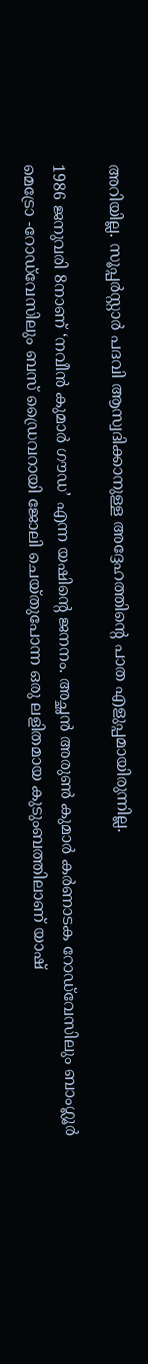അറിയില്ല. സൂപ്പർസ്റ്റാർ പദവി ആസ്വദിക്കാനുള്ള അദ്ദേഹത്തിന്റെ പാത എളുപ്പമായിരുന്നില്ല.

1986 ജനുവരി 8നാണ് ‘നവീൻ കുമാർ ഗൗഡ’ എന്ന യഷിന്റെ ജനനം. അച്ഛൻ അരുൺ കുമാർ കർണാടക റോഡ്‌വേസിലും ബാംഗ്ലൂർ മെട്രോ -റോഡ്‌വേസിലും ബസ് ഡ്രൈവറായി ജോലി ചെയ്തുപോന്ന ഒരു ലളിതമായ കുടുംബത്തിലാണ് യാഷ്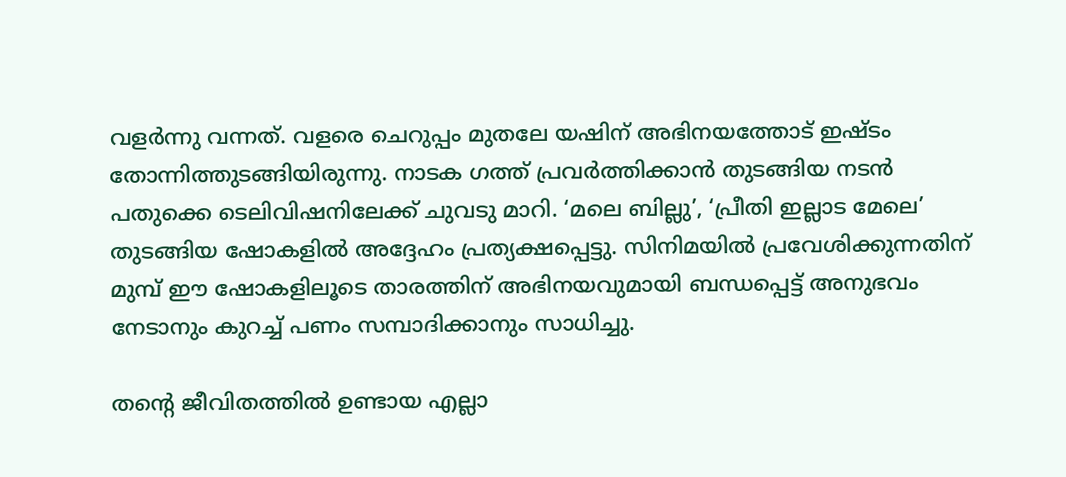വളർന്നു വന്നത്. വളരെ ചെറുപ്പം മുതലേ യഷിന് അഭിനയത്തോട് ഇഷ്ടം തോന്നിത്തുടങ്ങിയിരുന്നു. നാടക ഗത്ത് പ്രവർത്തിക്കാൻ തുടങ്ങിയ നടൻ പതുക്കെ ടെലിവിഷനിലേക്ക് ചുവടു മാറി. ‘മലെ ബില്ലു’, ‘പ്രീതി ഇല്ലാട മേലെ’ തുടങ്ങിയ ഷോകളിൽ അദ്ദേഹം പ്രത്യക്ഷപ്പെട്ടു. സിനിമയിൽ പ്രവേശിക്കുന്നതിന് മുമ്പ് ഈ ഷോകളിലൂടെ താരത്തിന് അഭിനയവുമായി ബന്ധപ്പെട്ട് അനുഭവം നേടാനും കുറച്ച് പണം സമ്പാദിക്കാനും സാധിച്ചു.

തന്റെ ജീവിതത്തിൽ ഉണ്ടായ എല്ലാ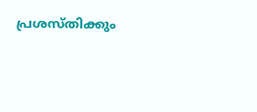പ്രശസ്‌തിക്കും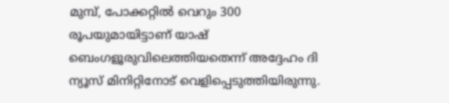മുമ്പ്, പോക്കറ്റിൽ വെറും 300 രൂപയുമായിട്ടാണ് യാഷ് ബെംഗളൂരുവിലെത്തിയതെന്ന് അദ്ദേഹം ദി ന്യൂസ് മിനിറ്റിനോട് വെളിപ്പെടുത്തിയിരുന്നു.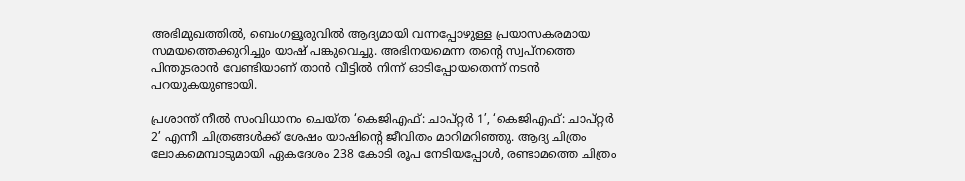അഭിമുഖത്തിൽ, ബെംഗളൂരുവിൽ ആദ്യമായി വന്നപ്പോഴുള്ള പ്രയാസകരമായ സമയത്തെക്കുറിച്ചും യാഷ് പങ്കുവെച്ചു. അഭിനയമെന്ന തന്റെ സ്വപ്നത്തെ പിന്തുടരാൻ വേണ്ടിയാണ് താൻ വീട്ടിൽ നിന്ന് ഓടിപ്പോയതെന്ന് നടൻ പറയുകയുണ്ടായി.

പ്രശാന്ത് നീൽ സംവിധാനം ചെയ്‌ത ‘കെജിഎഫ്: ചാപ്റ്റർ 1’, ‘കെജിഎഫ്: ചാപ്റ്റർ 2’ എന്നീ ചിത്രങ്ങൾക്ക് ശേഷം യാഷിൻ്റെ ജീവിതം മാറിമറിഞ്ഞു. ആദ്യ ചിത്രം ലോകമെമ്പാടുമായി ഏകദേശം 238 കോടി രൂപ നേടിയപ്പോൾ, രണ്ടാമത്തെ ചിത്രം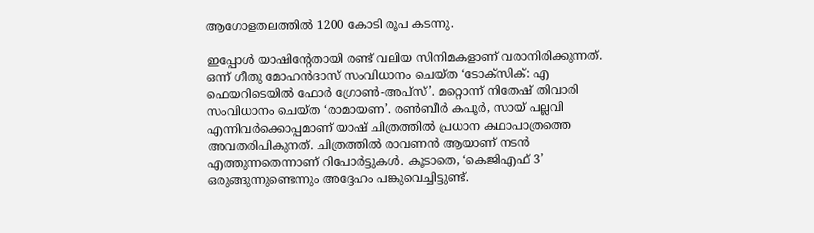ആഗോളതലത്തിൽ 1200 കോടി രൂപ കടന്നു.

ഇപ്പോൾ യാഷിന്റേതായി രണ്ട് വലിയ സിനിമകളാണ് വരാനിരിക്കുന്നത്. ഒന്ന് ഗീതു മോഹൻദാസ് സംവിധാനം ചെയ്‌ത ‘ടോക്‌സിക്: എ ഫെയറിടെയിൽ ഫോർ ഗ്രോൺ-അപ്‌സ്’. മറ്റൊന്ന് നിതേഷ് തിവാരി സംവിധാനം ചെയ്ത ‘രാമായണ’. രൺബീർ കപൂർ, സായ് പല്ലവി എന്നിവർക്കൊപ്പമാണ് യാഷ് ചിത്രത്തിൽ പ്രധാന കഥാപാത്രത്തെ അവതരിപികുനത്. ചിത്രത്തിൽ രാവണൻ ആയാണ് നടൻ എത്തുന്നതെന്നാണ് റിപോർട്ടുകൾ. കൂടാതെ, ‘കെജിഎഫ് 3’ ഒരുങ്ങുന്നുണ്ടെന്നും അദ്ദേഹം പങ്കുവെച്ചിട്ടുണ്ട്.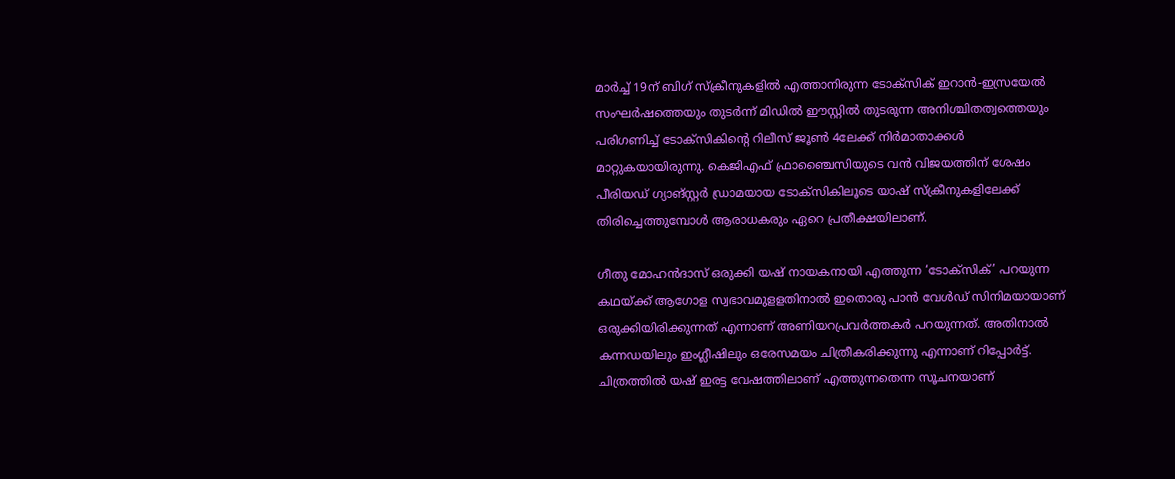മാർച്ച് 19ന് ബിഗ് സ്‌ക്രീനുകളിൽ എത്താനിരുന്ന ടോക്സിക് ഇറാൻ-ഇസ്രയേൽ സംഘർഷത്തെയും തുടർന്ന് മിഡിൽ ഈസ്റ്റിൽ തുടരുന്ന അനിശ്ചിതത്വത്തെയും പരിഗണിച്ച് ടോക്‌സികിന്റെ റിലീസ് ജൂൺ 4ലേക്ക് നിർമാതാക്കൾ മാറ്റുകയായിരുന്നു. കെജിഎഫ് ഫ്രാഞ്ചൈസിയുടെ വൻ വിജയത്തിന് ശേഷം പീരിയഡ് ഗ്യാങ്സ്റ്റർ ഡ്രാമയായ ടോക്സികിലൂടെ യാഷ് സ്‌ക്രീനുകളിലേക്ക് തിരിച്ചെത്തുമ്പോൾ ആരാധകരും ഏറെ പ്രതീക്ഷയിലാണ്.

ഗീതു മോഹൻദാസ് ഒരുക്കി യഷ് നായകനായി എത്തുന്ന ‘ടോക്സിക്’ പറയുന്ന കഥയ്ക്ക് ആഗോള സ്വഭാവമുളളതിനാൽ ഇതൊരു പാൻ വേൾഡ് സിനിമയായാണ് ഒരുക്കിയിരിക്കുന്നത് എന്നാണ് അണിയറപ്രവർത്തകർ പറയുന്നത്. അതിനാൽ കന്നഡയിലും ഇംഗ്ലീഷിലും ഒരേസമയം ചിത്രീകരിക്കുന്നു എന്നാണ് റിപ്പോർട്ട്. ചിത്രത്തിൽ യഷ് ഇരട്ട വേഷത്തിലാണ് എത്തുന്നതെന്ന സൂചനയാണ്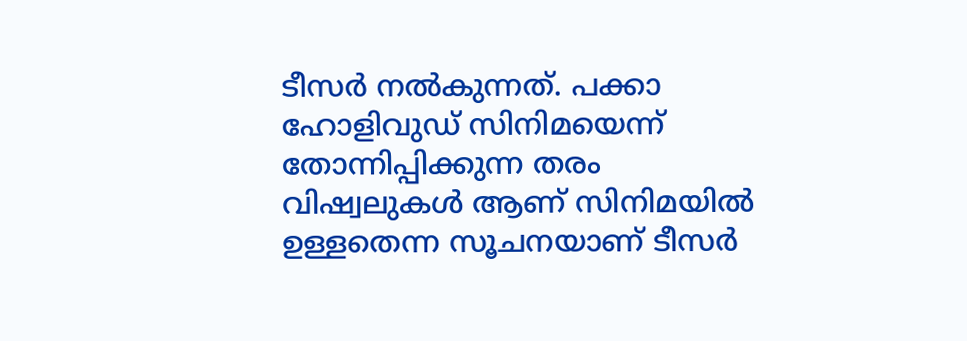ടീസർ നൽകുന്നത്. പക്കാ ഹോളിവുഡ് സിനിമയെന്ന് തോന്നിപ്പിക്കുന്ന തരം വിഷ്വലുകൾ ആണ് സിനിമയിൽ ഉള്ളതെന്ന സൂചനയാണ് ടീസർ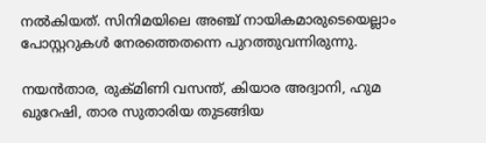നൽകിയത്. സിനിമയിലെ അഞ്ച് നായികമാരുടെയെല്ലാം പോസ്റ്ററുകൾ നേരത്തെതന്നെ പുറത്തുവന്നിരുന്നു.

നയൻതാര, രുക്മിണി വസന്ത്, കിയാര അദ്വാനി, ഹുമ ഖുറേഷി, താര സുതാരിയ തുടങ്ങിയ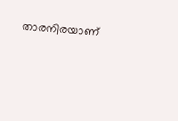താരനിരയാണ്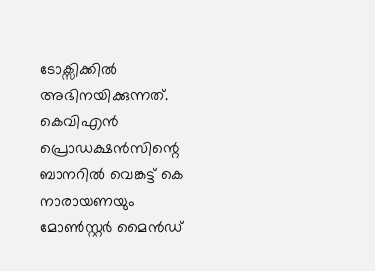ടോക്സിക്കിൽ അഭിനയിക്കുന്നത്. കെവിഎൻ പ്രൊഡക്ഷൻസിന്റെ ബാനറിൽ വെങ്കട്ട് കെ നാരായണയും മോൺസ്റ്റർ മൈൻഡ്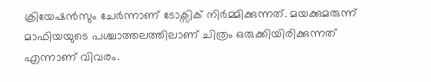ക്രിയേഷൻസും ചേർന്നാണ് ടോക്സിക് നിർമ്മിക്കുന്നത്. മയക്കുമരുന്ന് മാഫിയയുടെ പശ്ചാത്തലത്തിലാണ് ചിത്രം ഒരുക്കിയിരിക്കുന്നത് എന്നാണ് വിവരം.